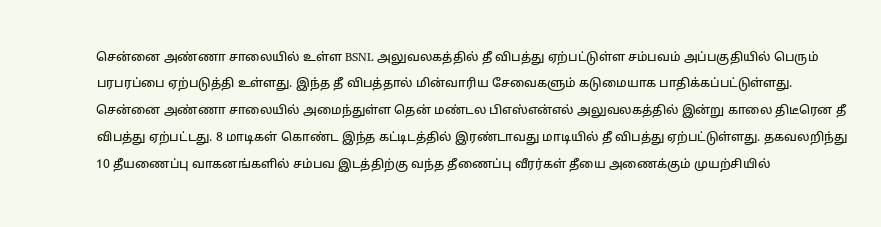சென்னை அண்ணா சாலையில் உள்ள BSNL அலுவலகத்தில் தீ விபத்து ஏற்பட்டுள்ள சம்பவம் அப்பகுதியில் பெரும் பரபரப்பை ஏற்படுத்தி உள்ளது. இந்த தீ விபத்தால் மின்வாரிய சேவைகளும் கடுமையாக பாதிக்கப்பட்டுள்ளது.
சென்னை அண்ணா சாலையில் அமைந்துள்ள தென் மண்டல பிஎஸ்என்எல் அலுவலகத்தில் இன்று காலை திடீரென தீ விபத்து ஏற்பட்டது. 8 மாடிகள் கொண்ட இந்த கட்டிடத்தில் இரண்டாவது மாடியில் தீ விபத்து ஏற்பட்டுள்ளது. தகவலறிந்து 10 தீயணைப்பு வாகனங்களில் சம்பவ இடத்திற்கு வந்த தீணைப்பு வீரர்கள் தீயை அணைக்கும் முயற்சியில்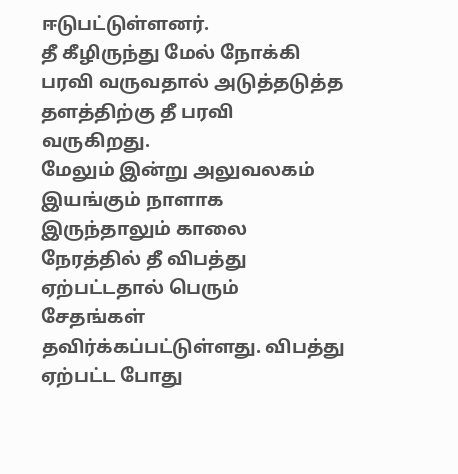ஈடுபட்டுள்ளனர்.
தீ கீழிருந்து மேல் நோக்கி பரவி வருவதால் அடுத்தடுத்த தளத்திற்கு தீ பரவி வருகிறது.
மேலும் இன்று அலுவலகம் இயங்கும் நாளாக இருந்தாலும் காலை நேரத்தில் தீ விபத்து ஏற்பட்டதால் பெரும் சேதங்கள் தவிர்க்கப்பட்டுள்ளது. விபத்து ஏற்பட்ட போது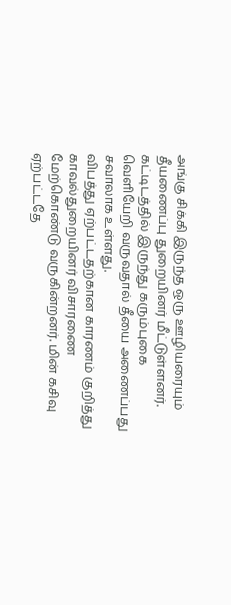அங்கு சிக்கி இருந்த ஒரு ஊழியரையும் தீயணைப்பு துறையினர் மீட்டுள்ளனர்.
கட்டிடத்தில் இருந்து கரும்புகை வெளியேறி வருவதால் தீயை அணைப்பது சவாலாக உள்ளது.
விபத்து ஏற்பட்டதற்கான காரணம் குறித்து காவல்துறையினர் விசாரணை மேற்கொண்டு வருகின்றனர். மின் கசிவு ஏற்பட்டதே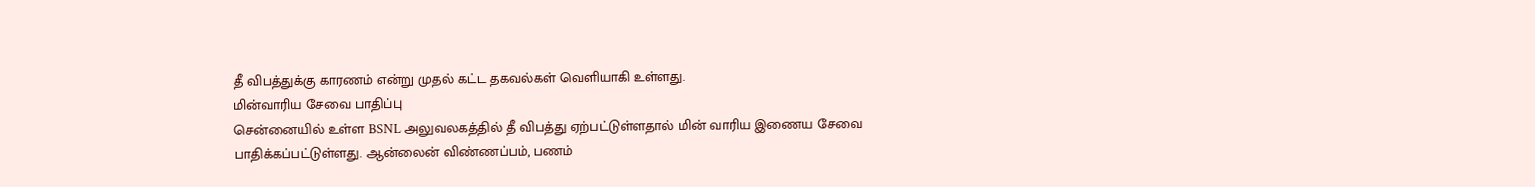தீ விபத்துக்கு காரணம் என்று முதல் கட்ட தகவல்கள் வெளியாகி உள்ளது.
மின்வாரிய சேவை பாதிப்பு
சென்னையில் உள்ள BSNL அலுவலகத்தில் தீ விபத்து ஏற்பட்டுள்ளதால் மின் வாரிய இணைய சேவை பாதிக்கப்பட்டுள்ளது. ஆன்லைன் விண்ணப்பம், பணம்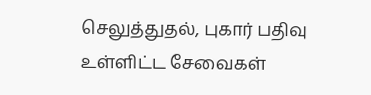செலுத்துதல், புகார் பதிவு உள்ளிட்ட சேவைகள்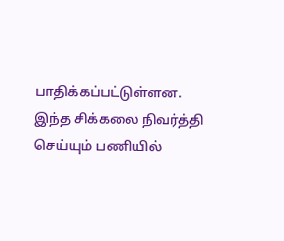பாதிக்கப்பட்டுள்ளன. இந்த சிக்கலை நிவர்த்தி செய்யும் பணியில்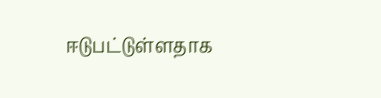ஈடுபட்டுள்ளதாக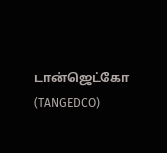டான்ஜெட்கோ (TANGEDCO)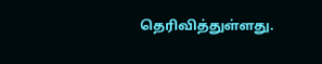தெரிவித்துள்ளது.